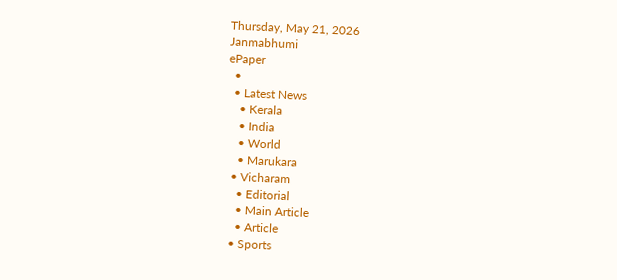Thursday, May 21, 2026
Janmabhumi
ePaper
  •
  • Latest News
    • Kerala
    • India
    • World
    • Marukara
  • Vicharam
    • Editorial
    • Main Article
    • Article
  • Sports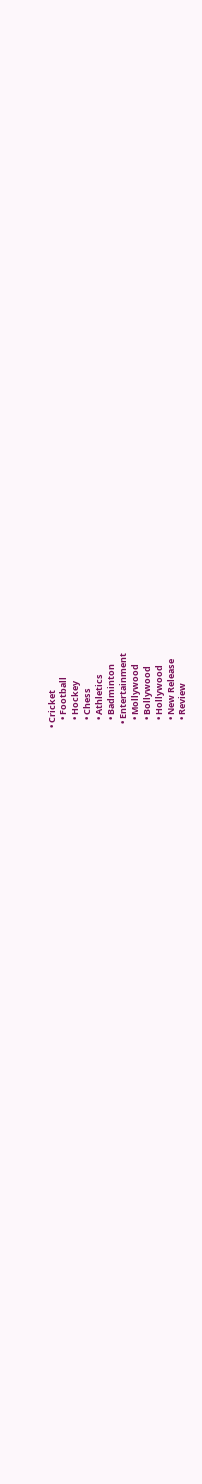• Cricket
    • Football
    • Hockey
    • Chess
    • Athletics
    • Badminton
  • Entertainment
    • Mollywood
    • Bollywood
    • Hollywood
    • New Release
    • Review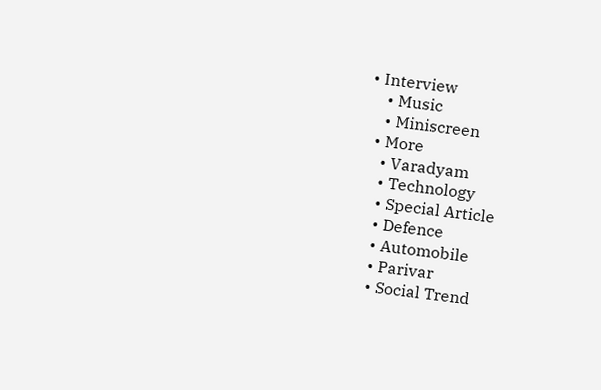• Interview
    • Music
    • Miniscreen
  • More
    • Varadyam
    • Technology
    • Special Article
    • Defence
    • Automobile
    • Parivar
    • Social Trend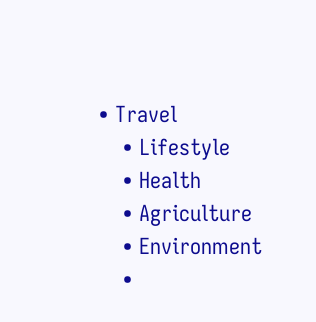• Travel
    • Lifestyle
    • Health
    • Agriculture
    • Environment
    •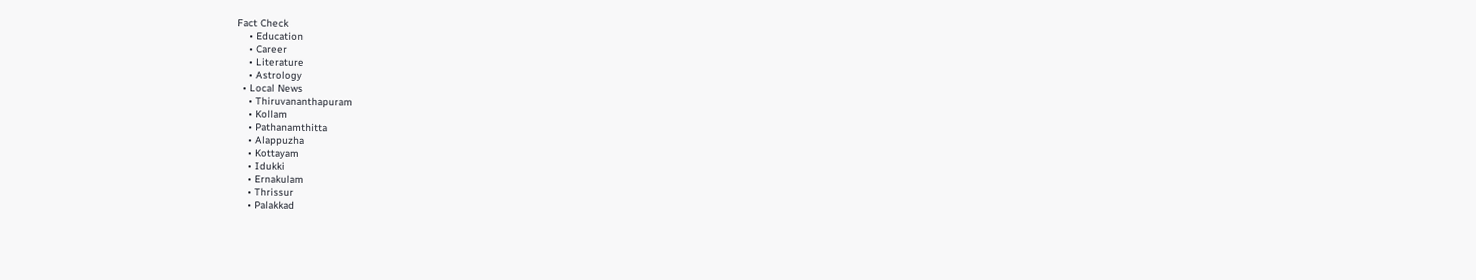Fact Check
    • Education
    • Career
    • Literature
    • Astrology
  • Local News
    • Thiruvananthapuram
    • Kollam
    • Pathanamthitta
    • Alappuzha
    • Kottayam
    • Idukki
    • Ernakulam
    • Thrissur
    • Palakkad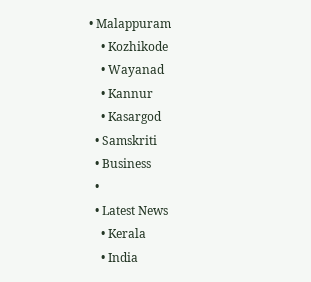• Malappuram
    • Kozhikode
    • Wayanad
    • Kannur
    • Kasargod
  • Samskriti
  • Business
  •
  • Latest News
    • Kerala
    • India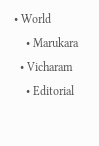• World
    • Marukara
  • Vicharam
    • Editorial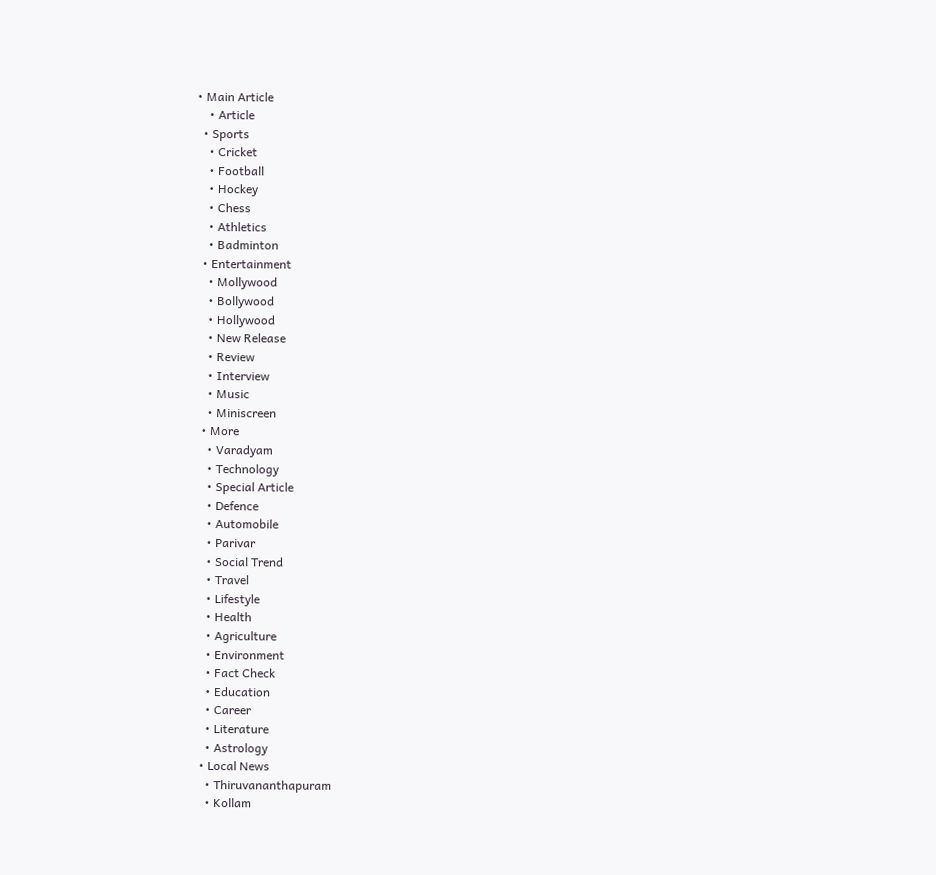• Main Article
    • Article
  • Sports
    • Cricket
    • Football
    • Hockey
    • Chess
    • Athletics
    • Badminton
  • Entertainment
    • Mollywood
    • Bollywood
    • Hollywood
    • New Release
    • Review
    • Interview
    • Music
    • Miniscreen
  • More
    • Varadyam
    • Technology
    • Special Article
    • Defence
    • Automobile
    • Parivar
    • Social Trend
    • Travel
    • Lifestyle
    • Health
    • Agriculture
    • Environment
    • Fact Check
    • Education
    • Career
    • Literature
    • Astrology
  • Local News
    • Thiruvananthapuram
    • Kollam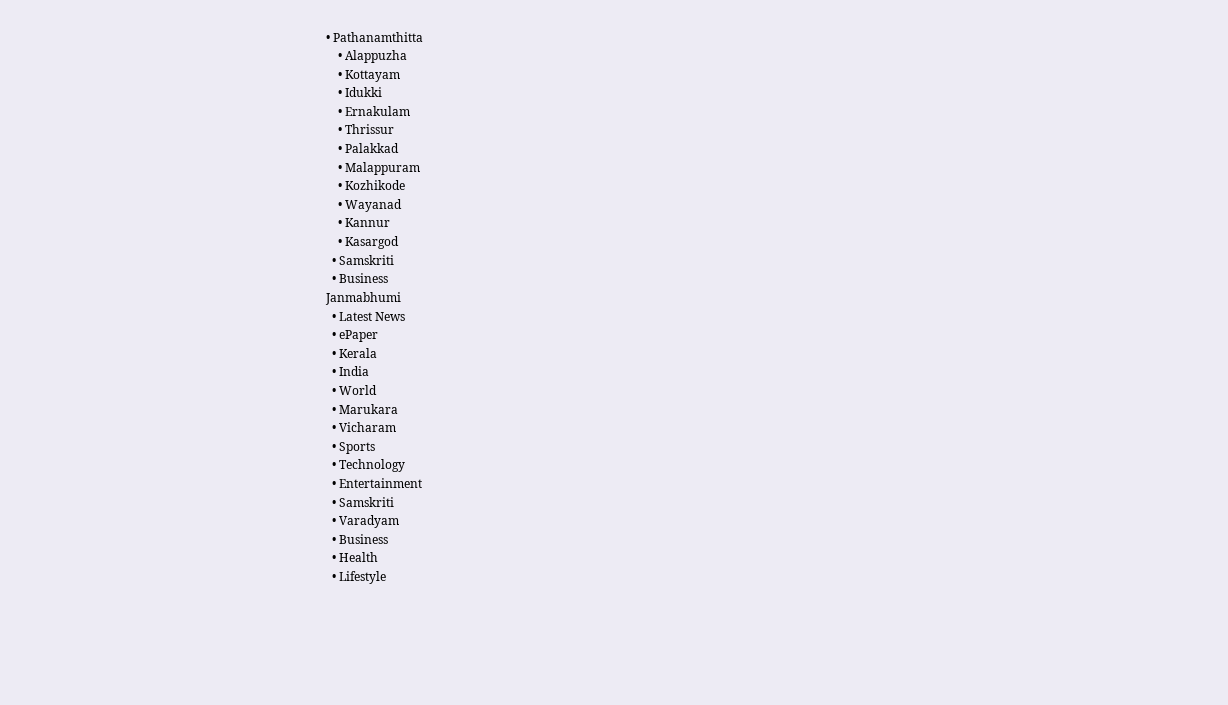• Pathanamthitta
    • Alappuzha
    • Kottayam
    • Idukki
    • Ernakulam
    • Thrissur
    • Palakkad
    • Malappuram
    • Kozhikode
    • Wayanad
    • Kannur
    • Kasargod
  • Samskriti
  • Business
Janmabhumi
  • Latest News
  • ePaper
  • Kerala
  • India
  • World
  • Marukara
  • Vicharam
  • Sports
  • Technology
  • Entertainment
  • Samskriti
  • Varadyam
  • Business
  • Health
  • Lifestyle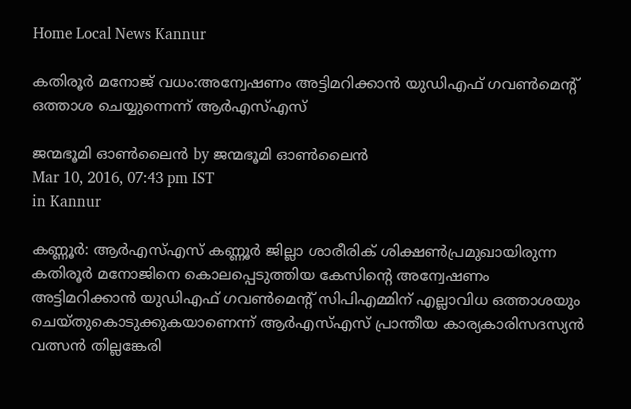Home Local News Kannur

കതിരൂര്‍ മനോജ് വധം:അന്വേഷണം അട്ടിമറിക്കാന്‍ യുഡിഎഫ് ഗവണ്‍മെന്റ് ഒത്താശ ചെയ്യുന്നെന്ന് ആര്‍എസ്എസ്

ജന്മഭൂമി ഓണ്‍ലൈന്‍ by ജന്മഭൂമി ഓണ്‍ലൈന്‍
Mar 10, 2016, 07:43 pm IST
in Kannur

കണ്ണൂര്‍: ആര്‍എസ്എസ് കണ്ണൂര്‍ ജില്ലാ ശാരീരിക് ശിക്ഷണ്‍പ്രമുഖായിരുന്ന കതിരൂര്‍ മനോജിനെ കൊലപ്പെടുത്തിയ കേസിന്റെ അന്വേഷണം അട്ടിമറിക്കാന്‍ യുഡിഎഫ് ഗവണ്‍മെന്റ് സിപിഎമ്മിന് എല്ലാവിധ ഒത്താശയും ചെയ്തുകൊടുക്കുകയാണെന്ന് ആര്‍എസ്എസ് പ്രാന്തീയ കാര്യകാരിസദസ്യന്‍ വത്സന്‍ തില്ലങ്കേരി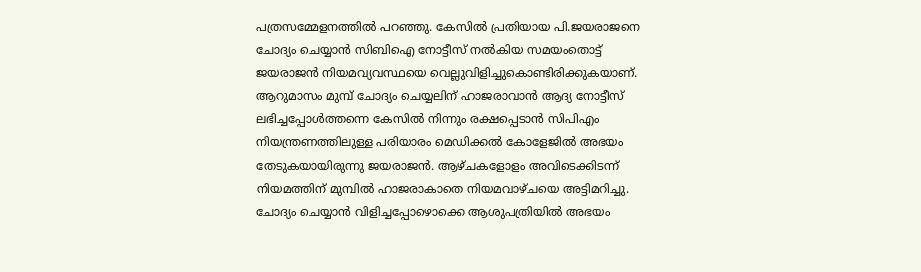പത്രസമ്മേളനത്തില്‍ പറഞ്ഞു. കേസില്‍ പ്രതിയായ പി.ജയരാജനെ ചോദ്യം ചെയ്യാന്‍ സിബിഐ നോട്ടീസ് നല്‍കിയ സമയംതൊട്ട് ജയരാജന്‍ നിയമവ്യവസ്ഥയെ വെല്ലുവിളിച്ചുകൊണ്ടിരിക്കുകയാണ്. ആറുമാസം മുമ്പ് ചോദ്യം ചെയ്യലിന് ഹാജരാവാന്‍ ആദ്യ നോട്ടീസ് ലഭിച്ചപ്പോള്‍ത്തന്നെ കേസില്‍ നിന്നും രക്ഷപ്പെടാന്‍ സിപിഎം നിയന്ത്രണത്തിലുള്ള പരിയാരം മെഡിക്കല്‍ കോളേജില്‍ അഭയം തേടുകയായിരുന്നു ജയരാജന്‍. ആഴ്ചകളോളം അവിടെക്കിടന്ന് നിയമത്തിന് മുമ്പില്‍ ഹാജരാകാതെ നിയമവാഴ്ചയെ അട്ടിമറിച്ചു. ചോദ്യം ചെയ്യാന്‍ വിളിച്ചപ്പോഴൊക്കെ ആശുപത്രിയില്‍ അഭയം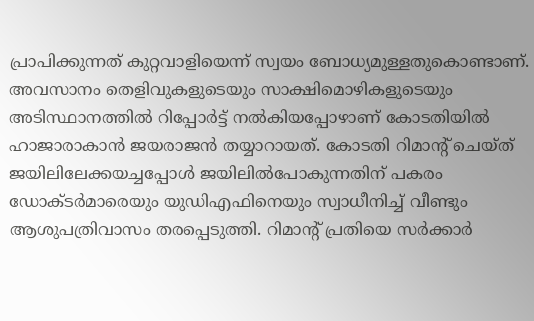പ്രാപിക്കുന്നത് കുറ്റവാളിയെന്ന് സ്വയം ബോധ്യമുള്ളതുകൊണ്ടാണ്. അവസാനം തെളിവുകളുടെയും സാക്ഷിമൊഴികളുടെയും അടിസ്ഥാനത്തില്‍ റിപ്പോര്‍ട്ട് നല്‍കിയപ്പോഴാണ് കോടതിയില്‍ ഹാജാരാകാന്‍ ജയരാജന്‍ തയ്യാറായത്. കോടതി റിമാന്റ് ചെയ്ത് ജയിലിലേക്കയച്ചപ്പോള്‍ ജയിലില്‍പോകുന്നതിന് പകരം ഡോക്ടര്‍മാരെയും യുഡിഎഫിനെയും സ്വാധീനിച്ച് വീണ്ടും ആശുപത്രിവാസം തരപ്പെടുത്തി. റിമാന്റ് പ്രതിയെ സര്‍ക്കാര്‍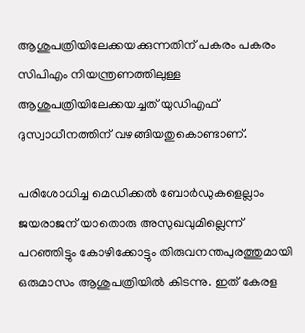ആശുപത്രിയിലേക്കയക്കുന്നതിന് പകരം പകരം സിപിഎം നിയന്ത്രണത്തിലുള്ള ആശുപത്രിയിലേക്കയച്ചത് യുഡിഎഫ് ദുസ്വാധീനത്തിന് വഴങ്ങിയതുകൊണ്ടാണ്.

പരിശോധിച്ച മെഡിക്കല്‍ ബോര്‍ഡുകളെല്ലാം ജയരാജന് യാതൊരു അസുഖവുമില്ലെന്ന് പറഞ്ഞിട്ടും കോഴിക്കോട്ടും തിരുവനന്തപുരത്തുമായി ഒരുമാസം ആശുപത്രിയില്‍ കിടന്നു. ഇത് കേരള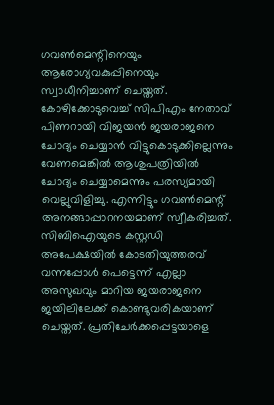ഗവണ്‍മെന്റിനെയും ആരോഗ്യവകുപ്പിനെയും സ്വാധീനിച്ചാണ് ചെയ്തത്. കോഴിക്കോടുവെച്ച് സിപിഎം നേതാവ് പിണറായി വിജയന്‍ ജയരാജനെ ചോദ്യം ചെയ്യാന്‍ വിട്ടുകൊടുക്കില്ലെന്നും വേണമെങ്കില്‍ ആശുപത്രിയില്‍ ചോദ്യം ചെയ്യാമെന്നും പരസ്യമായി വെല്ലുവിളിച്ചു. എന്നിട്ടും ഗവണ്‍മെന്റ് അനങ്ങാപ്പാറനയമാണ് സ്വീകരിച്ചത്. സിബിഐയുടെ കസ്റ്റഡി അപേക്ഷയില്‍ കോടതിയുത്തരവ് വന്നപ്പോള്‍ പെട്ടെന്ന് എല്ലാ അസുഖവും മാറിയ ജയരാജനെ ജയിലിലേക്ക് കൊണ്ടുവരികയാണ് ചെയ്തത്. പ്രതിചേര്‍ക്കപ്പെട്ടയാളെ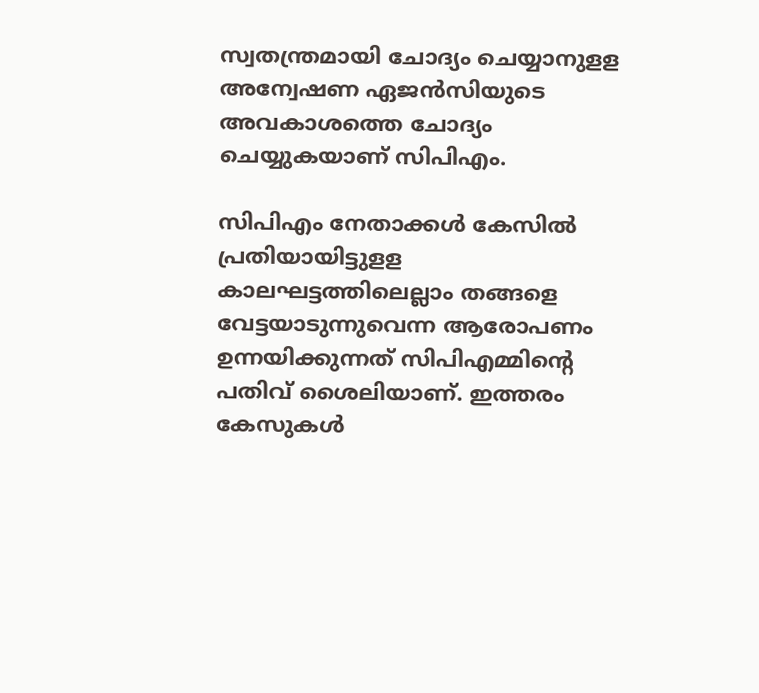സ്വതന്ത്രമായി ചോദ്യം ചെയ്യാനുളള അന്വേഷണ ഏജന്‍സിയുടെ അവകാശത്തെ ചോദ്യം ചെയ്യുകയാണ് സിപിഎം.

സിപിഎം നേതാക്കള്‍ കേസില്‍ പ്രതിയായിട്ടുളള കാലഘട്ടത്തിലെല്ലാം തങ്ങളെ വേട്ടയാടുന്നുവെന്ന ആരോപണം ഉന്നയിക്കുന്നത് സിപിഎമ്മിന്റെ പതിവ് ശൈലിയാണ്. ഇത്തരം കേസുകള്‍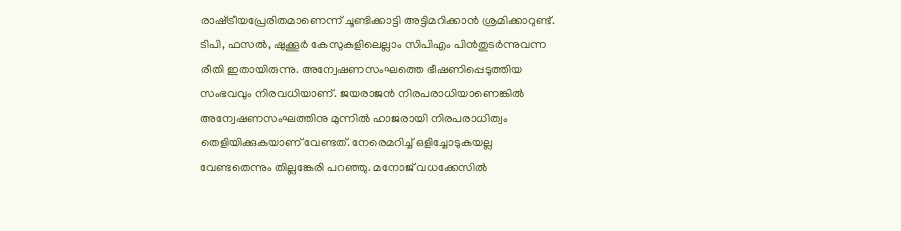രാഷ്‌ട്രീയപ്രേരിതമാണെന്ന് ചൂണ്ടിക്കാട്ടി അട്ടിമറിക്കാന്‍ ശ്രമിക്കാറുണ്ട്. ടിപി, ഫസല്‍, ഷുക്കൂര്‍ കേസുകളിലെല്ലാം സിപിഎം പിന്‍തുടര്‍ന്നുവന്ന രീതി ഇതായിരുന്നു. അന്വേഷണസംഘത്തെ ഭീഷണിപ്പെടുത്തിയ സംഭവവും നിരവധിയാണ്. ജയരാജന്‍ നിരപരാധിയാണെങ്കില്‍ അന്വേഷണസംഘത്തിനു മുന്നില്‍ ഹാജരായി നിരപരാധിത്വം തെളിയിക്കുകയാണ് വേണ്ടത്. നേരെമറിച്ച് ഒളിച്ചോടുകയല്ല വേണ്ടതെന്നും തില്ലങ്കേരി പറഞ്ഞു. മനോജ് വധക്കേസില്‍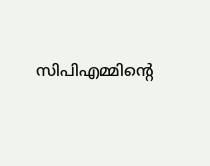സിപിഎമ്മിന്റെ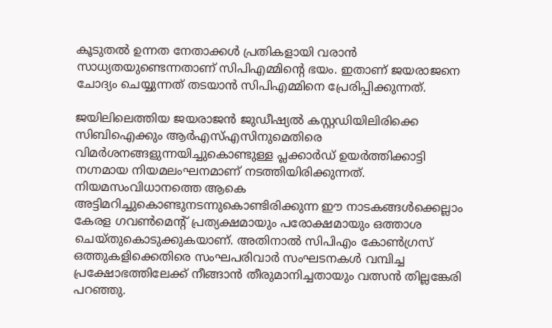കൂടുതല്‍ ഉന്നത നേതാക്കള്‍ പ്രതികളായി വരാന്‍ സാധ്യതയുണ്ടെന്നതാണ് സിപിഎമ്മിന്റെ ഭയം. ഇതാണ് ജയരാജനെ ചോദ്യം ചെയ്യുന്നത് തടയാന്‍ സിപിഎമ്മിനെ പ്രേരിപ്പിക്കുന്നത്.

ജയിലിലെത്തിയ ജയരാജന്‍ ജുഡീഷ്യല്‍ കസ്റ്റഡിയിലിരിക്കെ സിബിഐക്കും ആര്‍എസ്എസിനുമെതിരെ വിമര്‍ശനങ്ങളുന്നയിച്ചുകൊണ്ടുള്ള പ്ലക്കാര്‍ഡ് ഉയര്‍ത്തിക്കാട്ടി നഗ്നമായ നിയമലംഘനമാണ് നടത്തിയിരിക്കുന്നത്. നിയമസംവിധാനത്തെ ആകെ അട്ടിമറിച്ചുകൊണ്ടുനടന്നുകൊണ്ടിരിക്കുന്ന ഈ നാടകങ്ങള്‍ക്കെല്ലാം കേരള ഗവണ്‍മെന്റ് പ്രത്യക്ഷമായും പരോക്ഷമായും ഒത്താശ ചെയ്തുകൊടുക്കുകയാണ്. അതിനാല്‍ സിപിഎം കോണ്‍ഗ്രസ് ഒത്തുകളിക്കെതിരെ സംഘപരിവാര്‍ സംഘടനകള്‍ വമ്പിച്ച പ്രക്ഷോഭത്തിലേക്ക് നീങ്ങാന്‍ തീരുമാനിച്ചതായും വത്സന്‍ തില്ലങ്കേരി പറഞ്ഞു.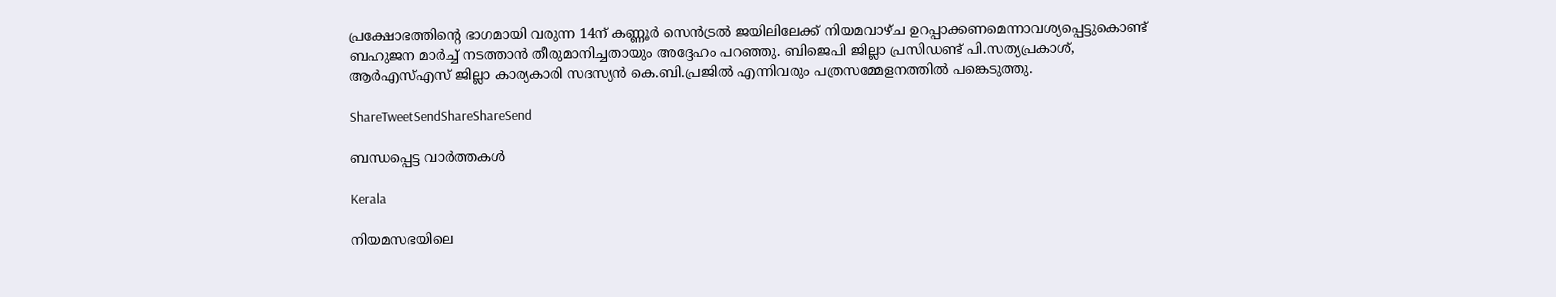പ്രക്ഷോഭത്തിന്റെ ഭാഗമായി വരുന്ന 14ന് കണ്ണൂര്‍ സെന്‍ട്രല്‍ ജയിലിലേക്ക് നിയമവാഴ്ച ഉറപ്പാക്കണമെന്നാവശ്യപ്പെട്ടുകൊണ്ട് ബഹുജന മാര്‍ച്ച് നടത്താന്‍ തീരുമാനിച്ചതായും അദ്ദേഹം പറഞ്ഞു. ബിജെപി ജില്ലാ പ്രസിഡണ്ട് പി.സത്യപ്രകാശ്, ആര്‍എസ്എസ് ജില്ലാ കാര്യകാരി സദസ്യന്‍ കെ.ബി.പ്രജില്‍ എന്നിവരും പത്രസമ്മേളനത്തില്‍ പങ്കെടുത്തു.

ShareTweetSendShareShareSend

ബന്ധപ്പെട്ട വാര്‍ത്തകള്‍

Kerala

നിയമസഭയിലെ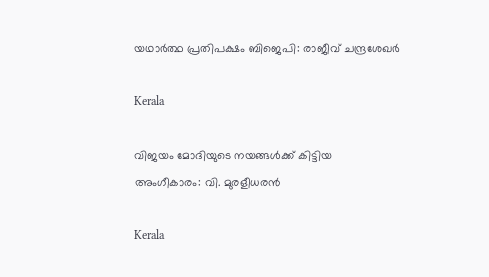യഥാര്‍ത്ഥ പ്രതിപക്ഷം ബിജെപി: രാജീവ് ചന്ദ്രശേഖര്‍

Kerala

വിജയം മോദിയുടെ നയങ്ങള്‍ക്ക് കിട്ടിയ അംഗീകാരം: വി. മുരളീധരന്‍

Kerala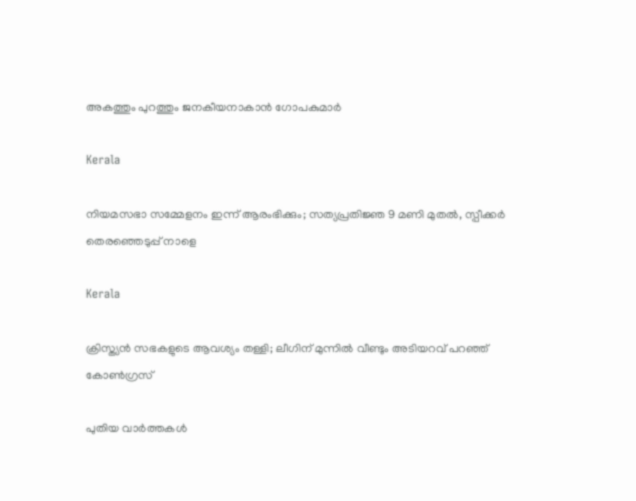അകത്തും പുറത്തും ജനകീയനാകാന്‍ ഗോപകുമാര്‍

Kerala

നിയമസഭാ സമ്മേളനം ഇന്ന് ആരംഭിക്കും; സത്യപ്രതിജ്ഞ 9 മണി മുതല്‍, സ്പീക്കര്‍ തെരഞ്ഞെടുപ്പ് നാളെ

Kerala

ക്രിസ്ത്യന്‍ സഭകളുടെ ആവശ്യം തള്ളി; ലീഗിന് മുന്നില്‍ വീണ്ടും അടിയറവ് പറഞ്ഞ് കോണ്‍ഗ്രസ്

പുതിയ വാര്‍ത്തകള്‍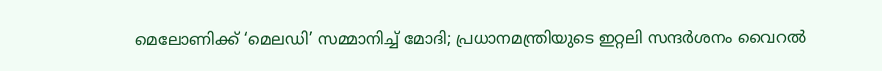മെലോണിക്ക് ‘മെലഡി’ സമ്മാനിച്ച് മോദി; പ്രധാനമന്ത്രിയുടെ ഇറ്റലി സന്ദര്‍ശനം വൈറല്‍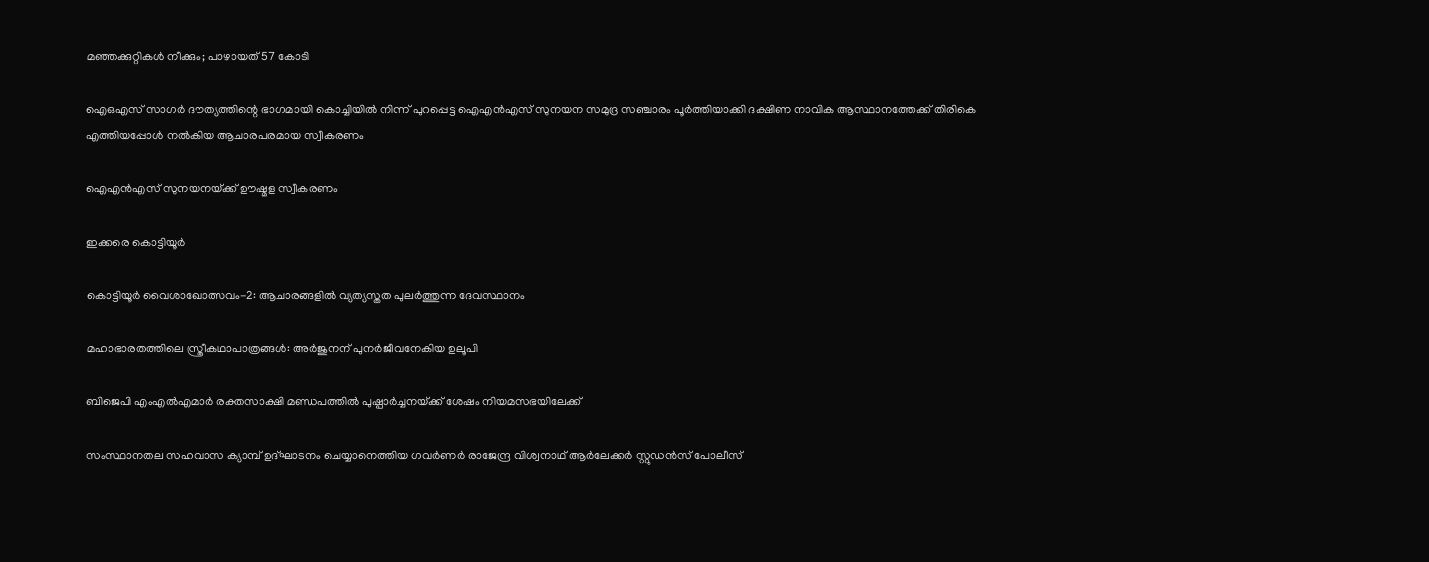മഞ്ഞക്കുറ്റികള്‍ നീക്കും; പാഴായത് 57 കോടി

ഐഒഎസ് സാഗര്‍ ദൗത്യത്തിന്റെ ഭാഗമായി കൊച്ചിയില്‍ നിന്ന് പുറപ്പെട്ട ഐഎന്‍എസ് സുനയന സമുദ്ര സഞ്ചാരം പൂര്‍ത്തിയാക്കി ദക്ഷിണ നാവിക ആസ്ഥാനത്തേക്ക് തിരികെ എത്തിയപ്പോള്‍ നല്‍കിയ ആചാരപരമായ സ്വീകരണം

ഐഎന്‍എസ് സുനയനയ്‌ക്ക് ഊഷ്മള സ്വീകരണം

ഇക്കരെ കൊട്ടിയൂര്‍

കൊട്ടിയൂര്‍ വൈശാഖോത്സവം-2: ആചാരങ്ങളില്‍ വ്യത്യസ്തത പുലര്‍ത്തുന്ന ദേവസ്ഥാനം

മഹാഭാരതത്തിലെ സ്ത്രീകഥാപാത്രങ്ങള്‍: അര്‍ജുനന് പുനര്‍ജീവനേകിയ ഉലൂപി

ബിജെപി എംഎല്‍എമാര്‍ രക്തസാക്ഷി മണ്ഡപത്തില്‍ പുഷ്പാര്‍ച്ചനയ്‌ക്ക് ശേഷം നിയമസഭയിലേക്ക്

സംസ്ഥാനതല സഹവാസ ക്യാമ്പ് ഉദ്ഘാടനം ചെയ്യാനെത്തിയ ഗവര്‍ണര്‍ രാജേന്ദ്ര വിശ്വനാഥ് ആര്‍ലേക്കര്‍ സ്റ്റുഡന്‍സ് പോലീസ്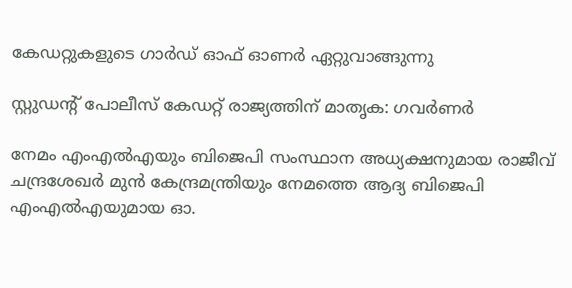കേഡറ്റുകളുടെ ഗാര്‍ഡ് ഓഫ് ഓണര്‍ ഏറ്റുവാങ്ങുന്നു

സ്റ്റുഡന്റ് പോലീസ് കേഡറ്റ് രാജ്യത്തിന് മാതൃക: ഗവര്‍ണര്‍

നേമം എംഎല്‍എയും ബിജെപി സംസ്ഥാന അധ്യക്ഷനുമായ രാജീവ് ചന്ദ്രശേഖര്‍ മുന്‍ കേന്ദ്രമന്ത്രിയും നേമത്തെ ആദ്യ ബിജെപി എംഎല്‍എയുമായ ഓ.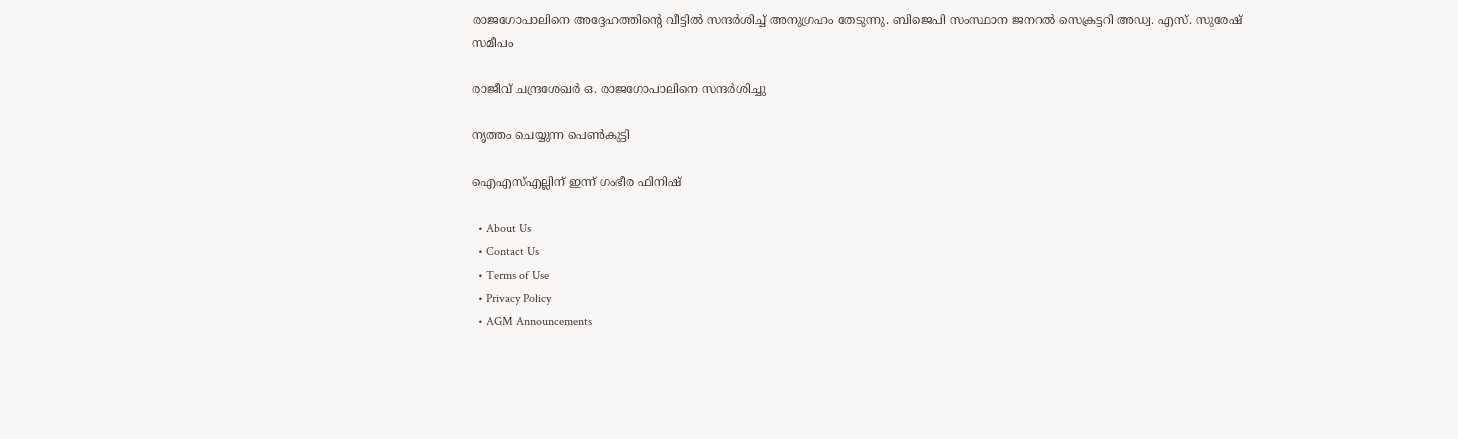രാജഗോപാലിനെ അദ്ദേഹത്തിന്റെ വീട്ടില്‍ സന്ദര്‍ശിച്ച് അനുഗ്രഹം തേടുന്നു. ബിജെപി സംസ്ഥാന ജനറല്‍ സെക്രട്ടറി അഡ്വ. എസ്. സുരേഷ് സമീപം

രാജീവ് ചന്ദ്രശേഖര്‍ ഒ. രാജഗോപാലിനെ സന്ദര്‍ശിച്ചു

നൃത്തം ചെയ്യുന്ന പെണ്‍കുട്ടി

ഐഎസ്എല്ലിന് ഇന്ന് ഗംഭീര ഫിനിഷ്

  • About Us
  • Contact Us
  • Terms of Use
  • Privacy Policy
  • AGM Announcements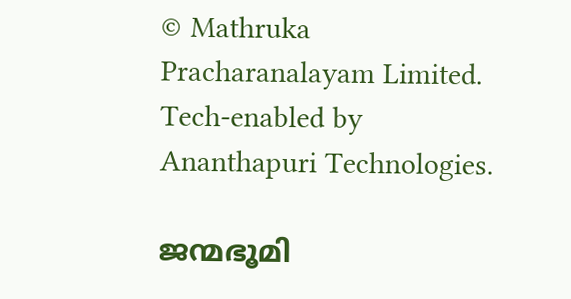© Mathruka Pracharanalayam Limited.
Tech-enabled by Ananthapuri Technologies.

ജന്മഭൂമി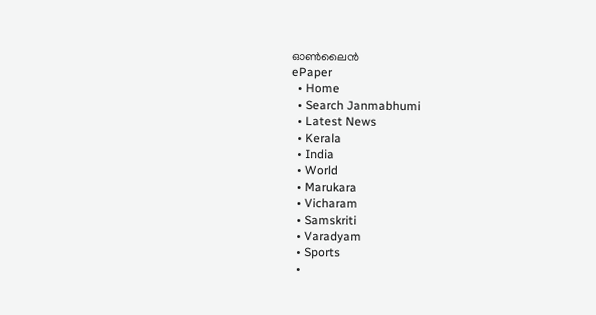ഓണ്‍ലൈന്‍
ePaper
  • Home
  • Search Janmabhumi
  • Latest News
  • Kerala
  • India
  • World
  • Marukara
  • Vicharam
  • Samskriti
  • Varadyam
  • Sports
  •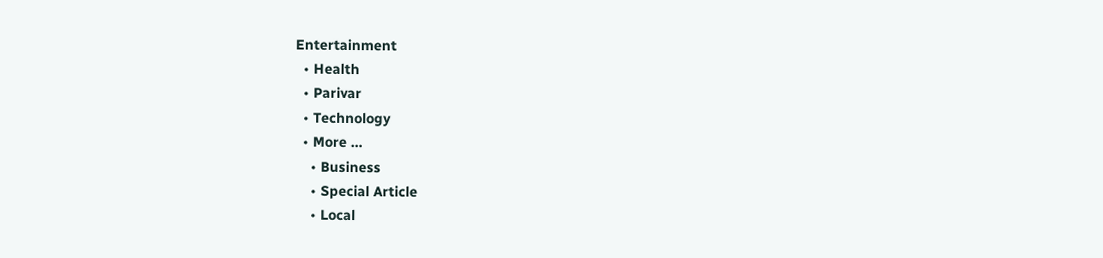Entertainment
  • Health
  • Parivar
  • Technology
  • More …
    • Business
    • Special Article
    • Local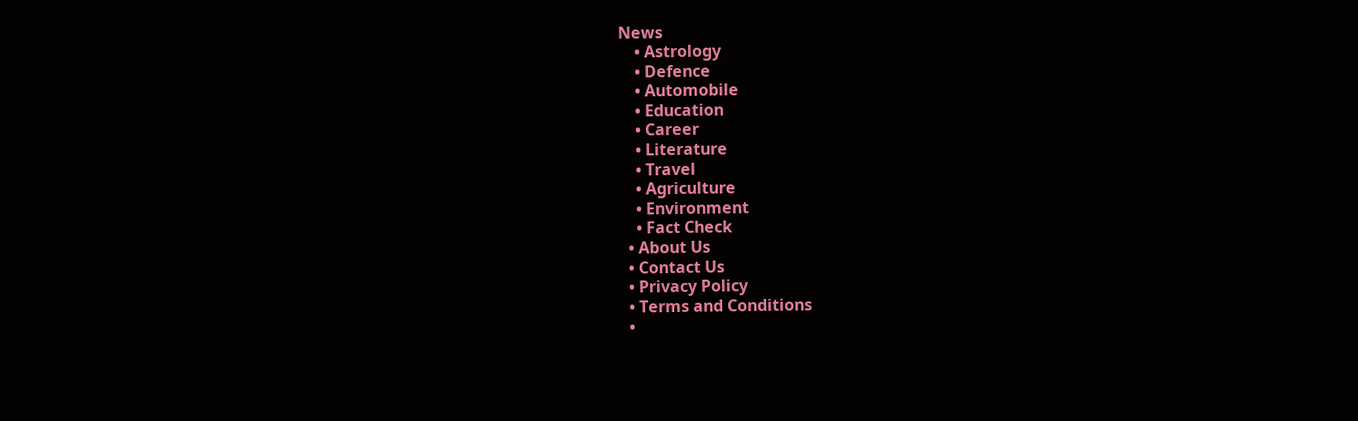News
    • Astrology
    • Defence
    • Automobile
    • Education
    • Career
    • Literature
    • Travel
    • Agriculture
    • Environment
    • Fact Check
  • About Us
  • Contact Us
  • Privacy Policy
  • Terms and Conditions
  •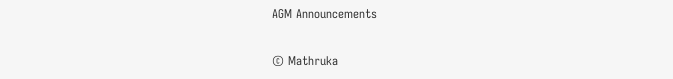AGM Announcements

© Mathruka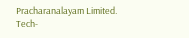Pracharanalayam Limited.
Tech-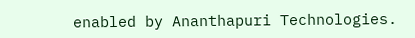enabled by Ananthapuri Technologies.